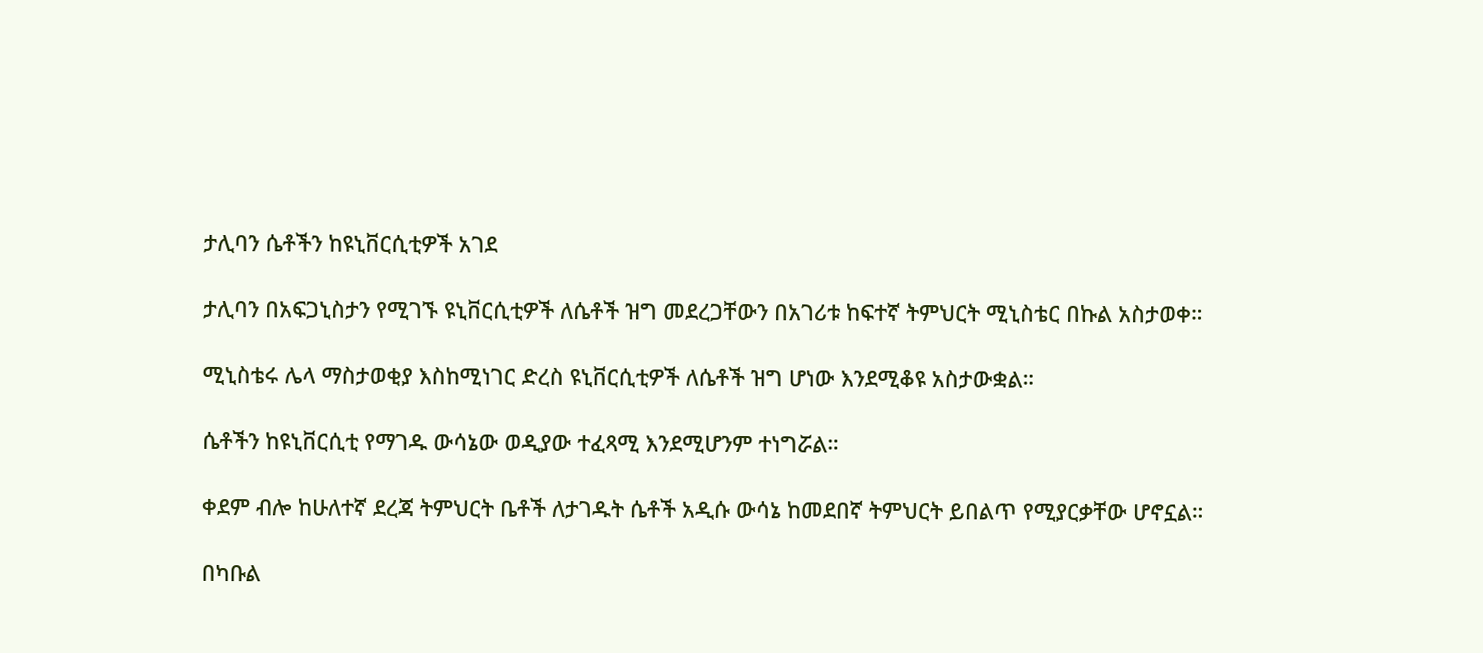ታሊባን ሴቶችን ከዩኒቨርሲቲዎች አገደ

ታሊባን በአፍጋኒስታን የሚገኙ ዩኒቨርሲቲዎች ለሴቶች ዝግ መደረጋቸውን በአገሪቱ ከፍተኛ ትምህርት ሚኒስቴር በኩል አስታወቀ።

ሚኒስቴሩ ሌላ ማስታወቂያ እስከሚነገር ድረስ ዩኒቨርሲቲዎች ለሴቶች ዝግ ሆነው እንደሚቆዩ አስታውቋል።

ሴቶችን ከዩኒቨርሲቲ የማገዱ ውሳኔው ወዲያው ተፈጻሚ እንደሚሆንም ተነግሯል።

ቀደም ብሎ ከሁለተኛ ደረጃ ትምህርት ቤቶች ለታገዱት ሴቶች አዲሱ ውሳኔ ከመደበኛ ትምህርት ይበልጥ የሚያርቃቸው ሆኖኗል።

በካቡል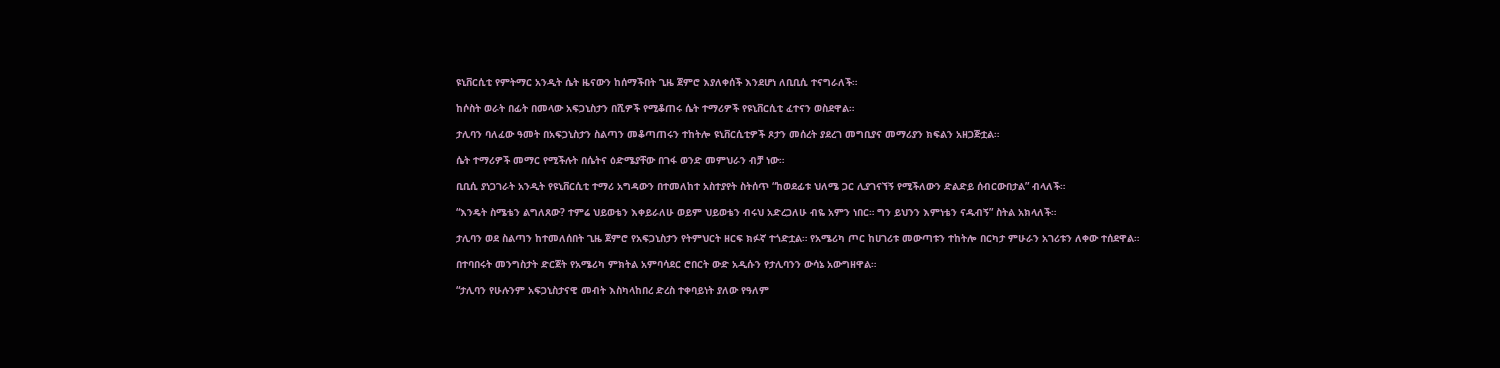ዩኒቨርሲቲ የምትማር አንዲት ሴት ዜናውን ከሰማችበት ጊዜ ጀምሮ እያለቀሰች እንደሆነ ለቢቢሲ ተናግራለች።

ከሶስት ወራት በፊት በመላው አፍጋኒስታን በሺዎች የሚቆጠሩ ሴት ተማሪዎች የዩኒቨርሲቲ ፈተናን ወስደዋል።

ታሊባን ባለፈው ዓመት በአፍጋኒስታን ስልጣን መቆጣጠሩን ተከትሎ ዩኒቨርሲቲዎች ጾታን መሰረት ያደረገ መግቢያና መማሪያን ክፍልን አዘጋጅቷል።

ሴት ተማሪዎች መማር የሚችሉት በሴትና ዕድሜያቸው በገፋ ወንድ መምህራን ብቻ ነው።

ቢቢሲ ያነጋገራት አንዲት የዩኒቨርሲቲ ተማሪ አግዳውን በተመለከተ አስተያየት ስትሰጥ “ከወደፊቱ ህለሜ ጋር ሊያገናኘኝ የሚችለውን ድልድይ ሰብርውበታል” ብላለች።

“እንዴት ስሜቴን ልግለጸው? ተምሬ ህይወቴን እቀይራለሁ ወይም ህይወቴን ብሩህ አድረጋለሁ ብዬ አምን ነበር። ግን ይህንን እምነቴን ናዱብኝ” ስትል አክላለች።

ታሊባን ወደ ስልጣን ከተመለሰበት ጊዜ ጀምሮ የአፍጋኒስታን የትምህርት ዘርፍ ክፉኛ ተጎድቷል። የአሜሪካ ጦር ከሀገሪቱ መውጣቱን ተከትሎ በርካታ ምሁራን አገሪቱን ለቀው ተሰደዋል።

በተባበሩት መንግስታት ድርጀት የአሜሪካ ምክትል አምባሳደር ሮበርት ውድ አዲሱን የታሊባንን ውሳኔ አውግዘዋል።

“ታሊባን የሁሉንም አፍጋኒስታናዊ መብት እስካላከበረ ድረስ ተቀባይነት ያለው የዓለም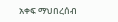አቀፍ ማህበረሰብ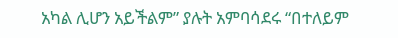አካል ሊሆን አይችልም” ያሉት አምባሳደሩ “በተለይም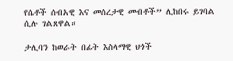የሴቶች ሰብአዊ እና መሰረታዊ መብቶች” ሊከበሩ ይገባል ሲሉ ገልጸዋል።

ታሊባን ከወራት በፊት እስላማዊ ህጎች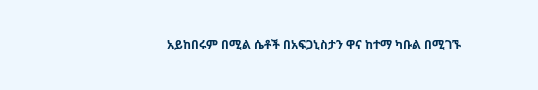አይከበሩም በሚል ሴቶች በአፍጋኒስታን ዋና ከተማ ካቡል በሚገኙ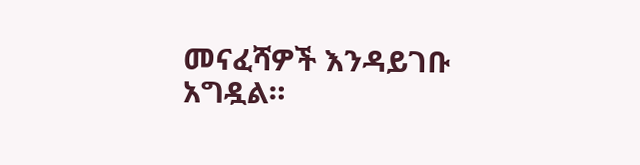መናፈሻዎች እንዳይገቡ አግዷል።